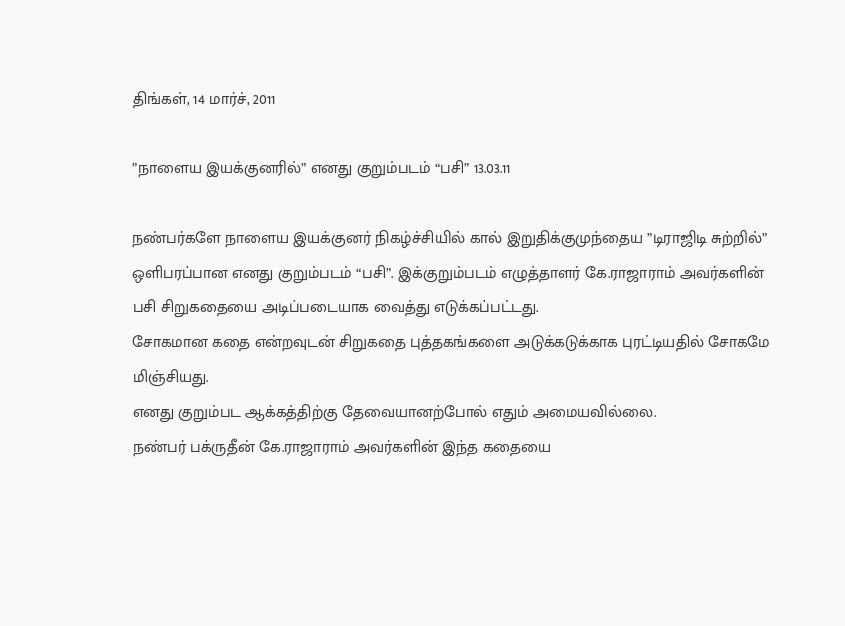திங்கள், 14 மார்ச், 2011

”நாளைய இயக்குனரில்” எனது குறும்படம் “பசி” 13.03.11

நண்பர்களே நாளைய இயக்குனர் நிகழ்ச்சியில் கால் இறுதிக்குமுந்தைய ”டிராஜிடி சுற்றில்” ஒளிபரப்பான எனது குறும்படம் “பசி”. இக்குறும்படம் எழுத்தாளர் கே.ராஜாராம் அவர்களின் பசி சிறுகதையை அடிப்படையாக வைத்து எடுக்கப்பட்டது.
சோகமான கதை என்றவுடன் சிறுகதை புத்தகங்களை அடுக்கடுக்காக புரட்டியதில் சோகமே மிஞ்சியது.
எனது குறும்பட ஆக்கத்திற்கு தேவையானற்போல் எதும் அமையவில்லை.
நண்பர் பக்ருதீன் கே.ராஜாராம் அவர்களின் இந்த கதையை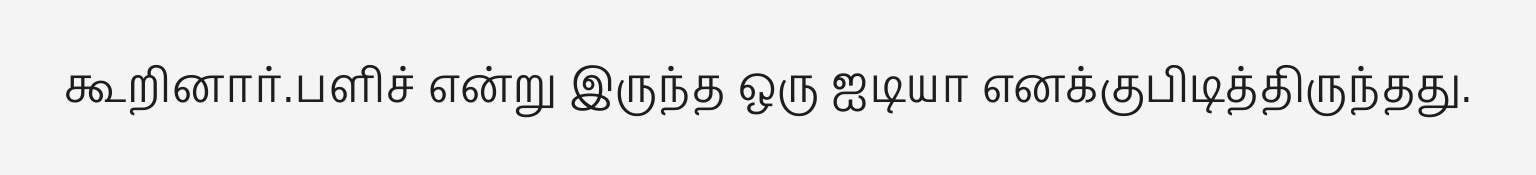கூறினார்.பளிச் என்று இருந்த ஒரு ஐடியா எனக்குபிடித்திருந்தது.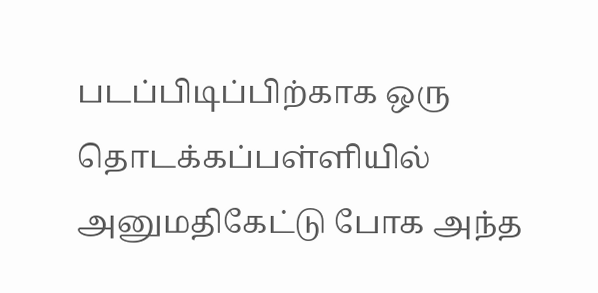படப்பிடிப்பிற்காக ஒரு தொடக்கப்பள்ளியில் அனுமதிகேட்டு போக அந்த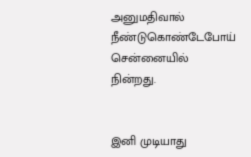அனுமதிவால் நீண்டுகொண்டேபோய் சென்னையில் நின்றது.


இனி முடியாது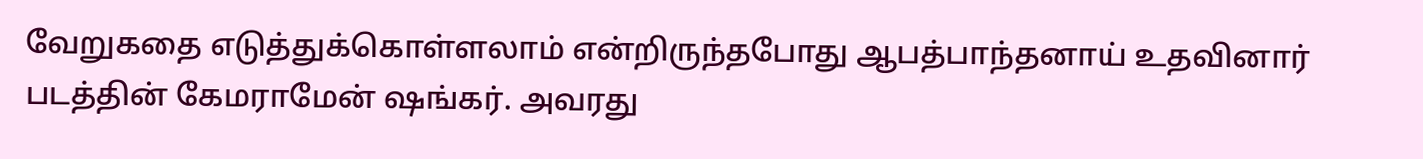வேறுகதை எடுத்துக்கொள்ளலாம் என்றிருந்தபோது ஆபத்பாந்தனாய் உதவினார் படத்தின் கேமராமேன் ஷங்கர். அவரது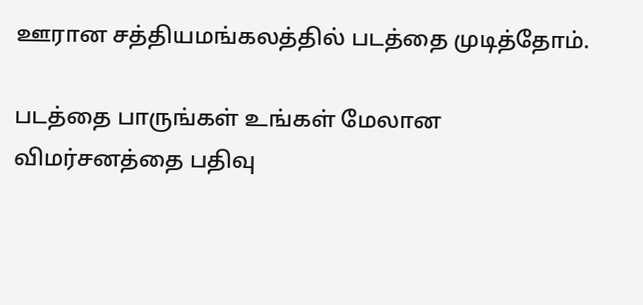ஊரான சத்தியமங்கலத்தில் படத்தை முடித்தோம்.

படத்தை பாருங்கள் உங்கள் மேலான விமர்சனத்தை பதிவு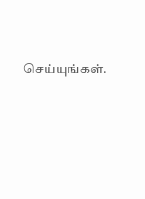செய்யுங்கள்.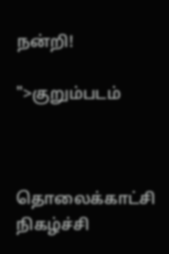நன்றி!

">குறும்படம்



தொலைக்காட்சி நிகழ்ச்சி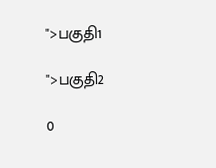">பகுதி1

">பகுதி2

0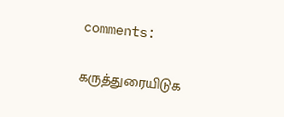comments:

கருத்துரையிடுக